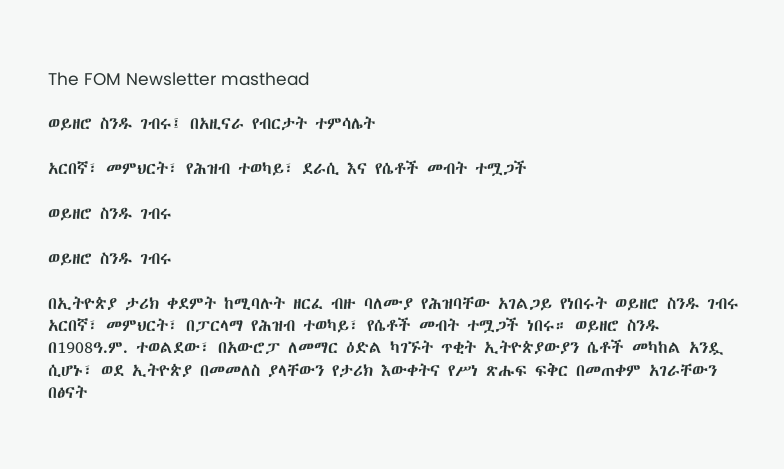The FOM Newsletter masthead

ወይዘሮ ስንዱ ገብሩ፤ በአዚናራ የብርታት ተምሳሌት

አርበኛ፣ መምህርት፣ የሕዝብ ተወካይ፣ ደራሲ እና የሴቶች መብት ተሟጋች

ወይዘሮ ስንዱ ገብሩ

ወይዘሮ ስንዱ ገብሩ

በኢትዮጵያ ታሪክ ቀደምት ከሚባሉት ዘርፈ ብዙ ባለሙያ የሕዝባቸው አገልጋይ የነበሩት ወይዘሮ ስንዱ ገብሩ አርበኛ፣ መምህርት፣ በፓርላማ የሕዝብ ተወካይ፣ የሴቶች መብት ተሟጋች ነበሩ። ወይዘሮ ስንዱ በ1908ዓ.ም. ተወልደው፣ በአውሮፓ ለመማር ዕድል ካገኙት ጥቂት ኢትዮጵያውያን ሴቶች መካከል አንዷ ሲሆኑ፣ ወደ ኢትዮጵያ በመመለስ ያላቸውን የታሪክ እውቀትና የሥነ ጽሑፍ ፍቅር በመጠቀም አገራቸውን በፅናት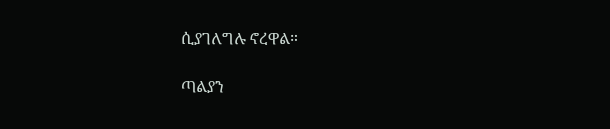ሲያገለግሉ ኖረዋል።

ጣልያን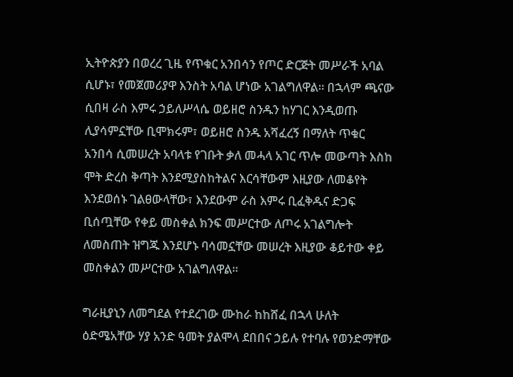ኢትዮጵያን በወረረ ጊዜ የጥቁር አንበሳን የጦር ድርጅት መሥራች አባል ሲሆኑ፣ የመጀመሪያዋ እንስት አባል ሆነው አገልግለዋል። በኋላም ጫናው ሲበዛ ራስ እምሩ ኃይለሥላሴ ወይዘሮ ስንዱን ከሃገር እንዲወጡ ሊያሳምኗቸው ቢሞክሩም፣ ወይዘሮ ስንዱ አሻፈረኝ በማለት ጥቁር አንበሳ ሲመሠረት አባላቱ የገቡት ቃለ መሓላ አገር ጥሎ መውጣት እስከ ሞት ድረስ ቅጣት እንደሚያስከትልና እርሳቸውም እዚያው ለመቆየት እንደወሰኑ ገልፀውላቸው፣ እንደውም ራስ እምሩ ቢፈቅዱና ድጋፍ ቢሰጧቸው የቀይ መስቀል ክንፍ መሥርተው ለጦሩ አገልግሎት ለመስጠት ዝግጁ እንደሆኑ ባሳመኗቸው መሠረት እዚያው ቆይተው ቀይ መስቀልን መሥርተው አገልግለዋል።

ግራዚያኒን ለመግደል የተደረገው ሙከራ ከከሸፈ በኋላ ሁለት ዕድሜአቸው ሃያ አንድ ዓመት ያልሞላ ደበበና ኃይሉ የተባሉ የወንድማቸው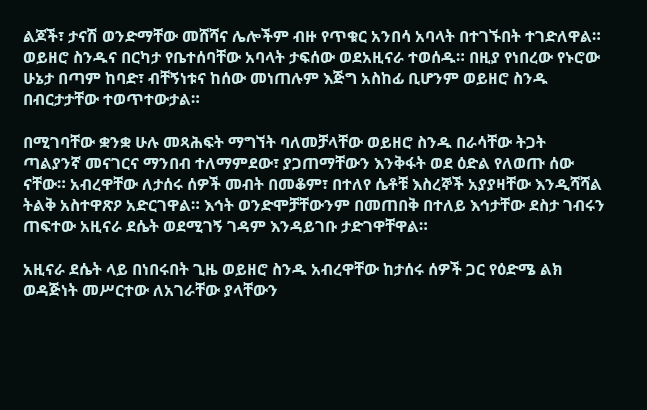ልጆች፣ ታናሽ ወንድማቸው መሸሻና ሌሎችም ብዙ የጥቁር አንበሳ አባላት በተገኙበት ተገድለዋል። ወይዘሮ ስንዱና በርካታ የቤተሰባቸው አባላት ታፍሰው ወደአዚናራ ተወሰዱ። በዚያ የነበረው የኑሮው ሁኔታ በጣም ከባድ፣ ብቸኝነቱና ከሰው መነጠሉም እጅግ አስከፊ ቢሆንም ወይዘሮ ስንዱ በብርታታቸው ተወጥተውታል።

በሚገባቸው ቋንቋ ሁሉ መጻሕፍት ማግኘት ባለመቻላቸው ወይዘሮ ስንዱ በራሳቸው ትጋት ጣልያንኛ መናገርና ማንበብ ተለማምደው፣ ያጋጠማቸውን እንቅፋት ወደ ዕድል የለወጡ ሰው ናቸው። አብረዋቸው ለታሰሩ ሰዎች መብት በመቆም፣ በተለየ ሴቶቹ እስረኞች አያያዛቸው እንዲሻሻል ትልቅ አስተዋጽዖ አድርገዋል። እኅት ወንድሞቻቸውንም በመጠበቅ በተለይ እኅታቸው ደስታ ገብሩን ጠፍተው አዚናራ ደሴት ወደሚገኝ ገዳም እንዳይገቡ ታድገዋቸዋል።

አዚናራ ደሴት ላይ በነበሩበት ጊዜ ወይዘሮ ስንዱ አብረዋቸው ከታሰሩ ሰዎች ጋር የዕድሜ ልክ ወዳጅነት መሥርተው ለአገራቸው ያላቸውን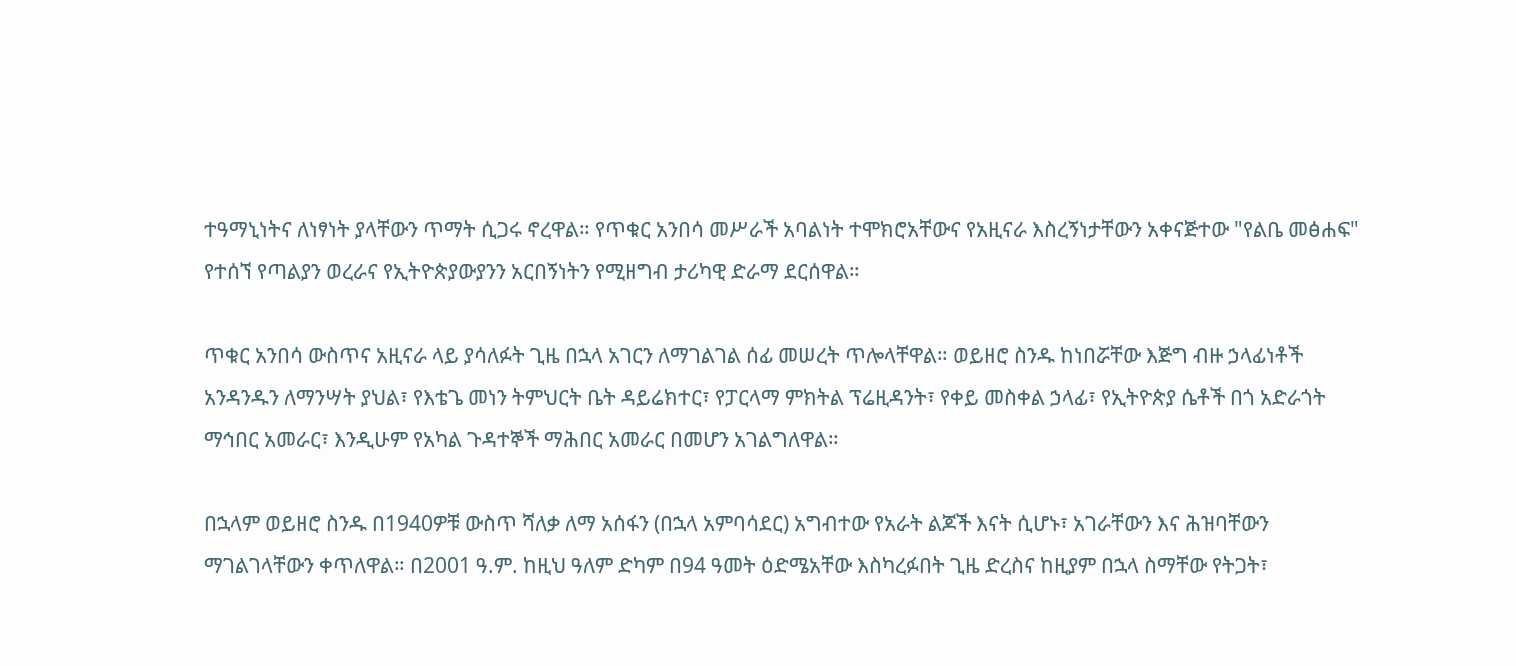ተዓማኒነትና ለነፃነት ያላቸውን ጥማት ሲጋሩ ኖረዋል። የጥቁር አንበሳ መሥራች አባልነት ተሞክሮአቸውና የአዚናራ እስረኝነታቸውን አቀናጅተው "የልቤ መፅሐፍ" የተሰኘ የጣልያን ወረራና የኢትዮጵያውያንን አርበኝነትን የሚዘግብ ታሪካዊ ድራማ ደርሰዋል።

ጥቁር አንበሳ ውስጥና አዚናራ ላይ ያሳለፉት ጊዜ በኋላ አገርን ለማገልገል ሰፊ መሠረት ጥሎላቸዋል። ወይዘሮ ስንዱ ከነበሯቸው እጅግ ብዙ ኃላፊነቶች አንዳንዱን ለማንሣት ያህል፣ የእቴጌ መነን ትምህርት ቤት ዳይሬክተር፣ የፓርላማ ምክትል ፕሬዚዳንት፣ የቀይ መስቀል ኃላፊ፣ የኢትዮጵያ ሴቶች በጎ አድራጎት ማኅበር አመራር፣ እንዲሁም የአካል ጉዳተኞች ማሕበር አመራር በመሆን አገልግለዋል።

በኋላም ወይዘሮ ስንዱ በ1940ዎቹ ውስጥ ሻለቃ ለማ አሰፋን (በኋላ አምባሳደር) አግብተው የአራት ልጆች እናት ሲሆኑ፣ አገራቸውን እና ሕዝባቸውን ማገልገላቸውን ቀጥለዋል። በ2001 ዓ.ም. ከዚህ ዓለም ድካም በ94 ዓመት ዕድሜአቸው እስካረፉበት ጊዜ ድረስና ከዚያም በኋላ ስማቸው የትጋት፣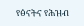የፅናትና የሕዝብ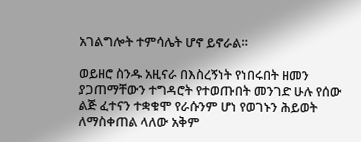አገልግሎት ተምሳሌት ሆኖ ይኖራል።

ወይዘሮ ስንዱ አዚናራ በእስረኝነት የነበሩበት ዘመን ያጋጠማቸውን ተግዳሮት የተወጡበት መንገድ ሁሉ የሰው ልጅ ፈተናን ተቋቁሞ የራሱንም ሆነ የወገኑን ሕይወት ለማስቀጠል ላለው አቅም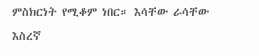ምስክርነት የሚቆም ነበር። እሳቸው ራሳቸው እስረኛ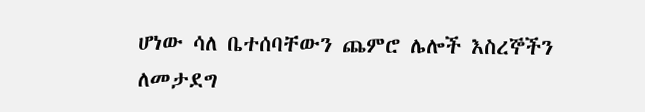ሆነው ሳለ ቤተሰባቸውን ጨምሮ ሌሎች እስረኞችን ለመታደግ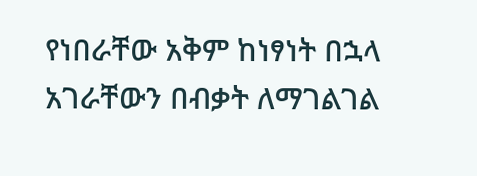የነበራቸው አቅም ከነፃነት በኋላ አገራቸውን በብቃት ለማገልገል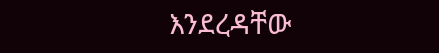እንደረዳቸው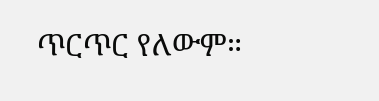ጥርጥር የለውም።